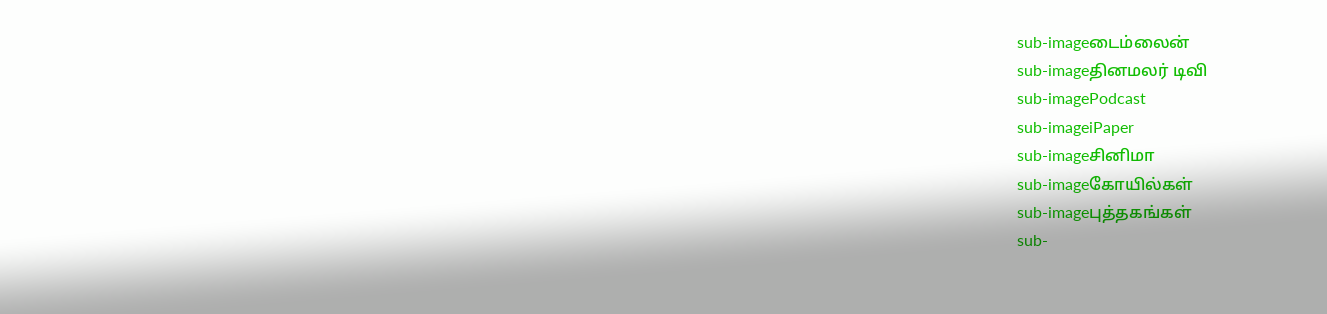sub-imageடைம்லைன்
sub-imageதினமலர் டிவி
sub-imagePodcast
sub-imageiPaper
sub-imageசினிமா
sub-imageகோயில்கள்
sub-imageபுத்தகங்கள்
sub-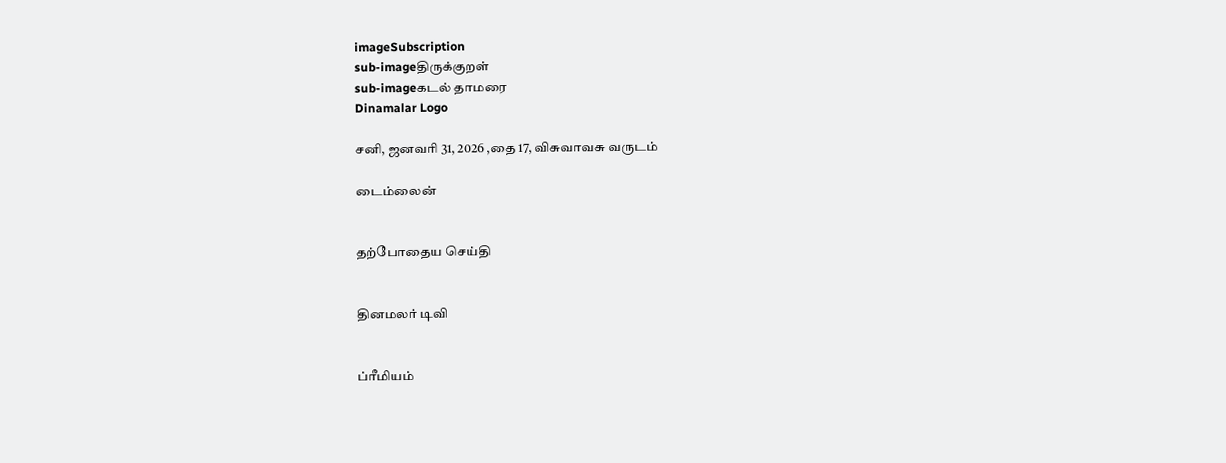imageSubscription
sub-imageதிருக்குறள்
sub-imageகடல் தாமரை
Dinamalar Logo

சனி, ஜனவரி 31, 2026 ,தை 17, விசுவாவசு வருடம்

டைம்லைன்


தற்போதைய செய்தி


தினமலர் டிவி


ப்ரீமியம்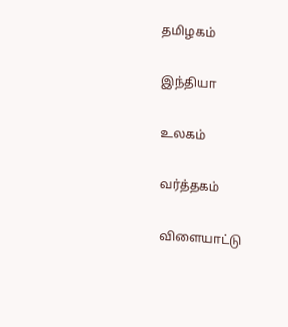தமிழகம்


இந்தியா


உலகம்


வர்த்தகம்


விளையாட்டு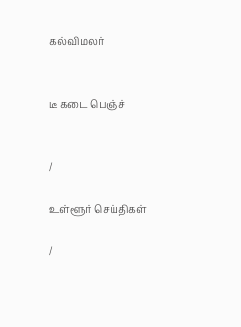கல்விமலர்


டீ கடை பெஞ்ச்


/

உள்ளூர் செய்திகள்

/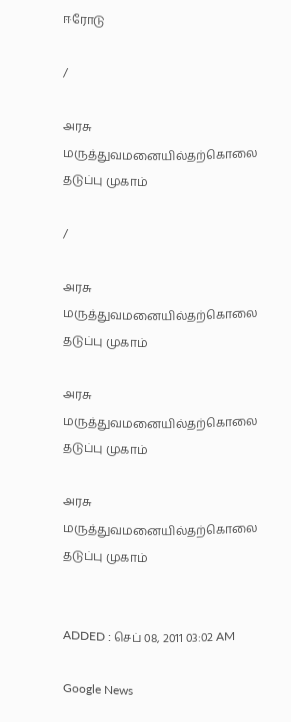ஈரோடு

/

அரசு மருத்துவமனையில்தற்கொலை தடுப்பு முகாம்

/

அரசு மருத்துவமனையில்தற்கொலை தடுப்பு முகாம்

அரசு மருத்துவமனையில்தற்கொலை தடுப்பு முகாம்

அரசு மருத்துவமனையில்தற்கொலை தடுப்பு முகாம்


ADDED : செப் 08, 2011 03:02 AM

Google News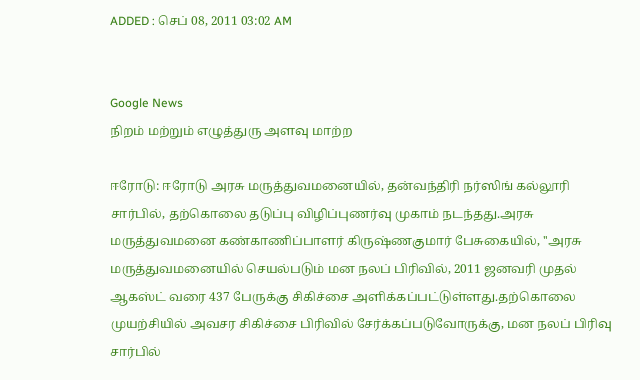ADDED : செப் 08, 2011 03:02 AM


Google News
நிறம் மற்றும் எழுத்துரு அளவு மாற்ற

ஈரோடு: ஈரோடு அரசு மருத்துவமனையில், தன்வந்திரி நர்ஸிங் கல்லூரி சார்பில், தற்கொலை தடுப்பு விழிப்புணர்வு முகாம் நடந்தது.அரசு மருத்துவமனை கண்காணிப்பாளர் கிருஷ்ணகுமார் பேசுகையில், ''அரசு மருத்துவமனையில் செயல்படும் மன நலப் பிரிவில், 2011 ஜனவரி முதல் ஆகஸ்ட் வரை 437 பேருக்கு சிகிச்சை அளிக்கப்பட்டுள்ளது.தற்கொலை முயற்சியில் அவசர சிகிச்சை பிரிவில் சேர்க்கப்படுவோருக்கு, மன நலப் பிரிவு சார்பில்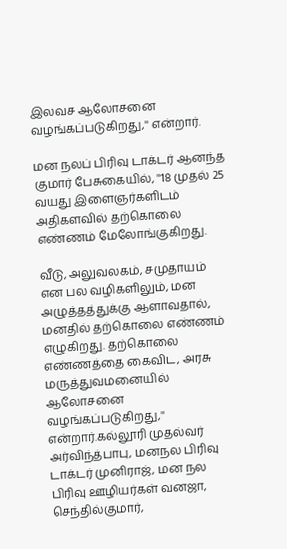இலவச ஆலோசனை வழங்கப்படுகிறது,'' என்றார்.

மன நலப் பிரிவு டாக்டர் ஆனந்த குமார் பேசுகையில், ''18 முதல் 25 வயது இளைஞர்களிடம் அதிகளவில் தற்கொலை எண்ணம் மேலோங்குகிறது.

வீடு, அலுவலகம், சமுதாயம் என பல வழிகளிலும், மன அழுத்தத்துக்கு ஆளாவதால், மனதில் தற்கொலை எண்ணம் எழுகிறது. தற்கொலை எண்ணத்தை கைவிட, அரசு மருத்துவமனையில் ஆலோசனை வழங்கப்படுகிறது,'' என்றார்.கல்லூரி முதல்வர் அர்விந்த்பாபு, மனநல பிரிவு டாக்டர் முனிராஜ், மன நல பிரிவு ஊழியர்கள் வனஜா, செந்தில்குமார்,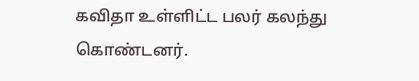கவிதா உள்ளிட்ட பலர் கலந்து கொண்டனர்.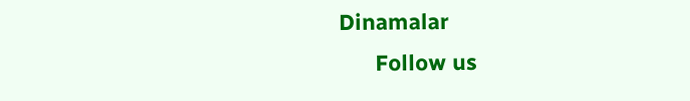Dinamalar
      Follow us